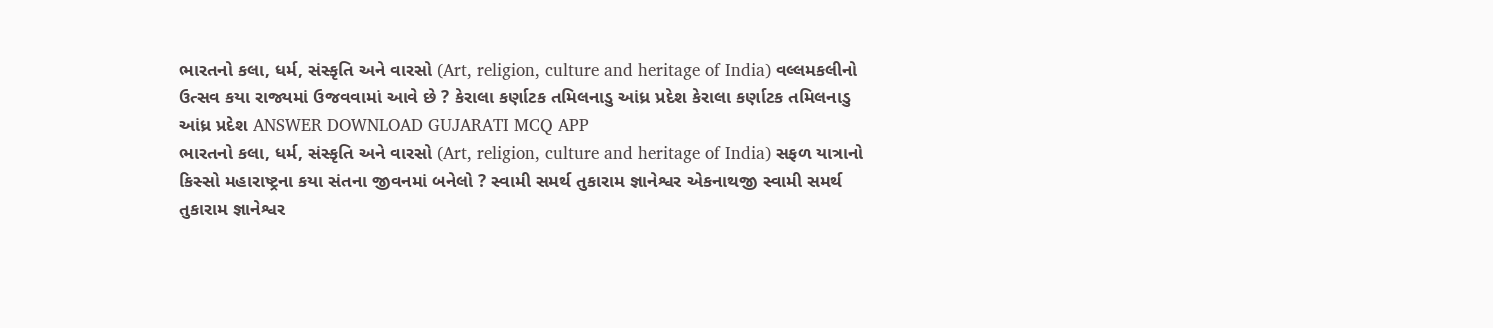ભારતનો કલા, ધર્મ, સંસ્કૃતિ અને વારસો (Art, religion, culture and heritage of India) વલ્લમકલીનો ઉત્સવ કયા રાજ્યમાં ઉજવવામાં આવે છે ? કેરાલા કર્ણાટક તમિલનાડુ આંધ્ર પ્રદેશ કેરાલા કર્ણાટક તમિલનાડુ આંધ્ર પ્રદેશ ANSWER DOWNLOAD GUJARATI MCQ APP
ભારતનો કલા, ધર્મ, સંસ્કૃતિ અને વારસો (Art, religion, culture and heritage of India) સફળ યાત્રાનો કિસ્સો મહારાષ્ટ્રના કયા સંતના જીવનમાં બનેલો ? સ્વામી સમર્થ તુકારામ જ્ઞાનેશ્વર એકનાથજી સ્વામી સમર્થ તુકારામ જ્ઞાનેશ્વર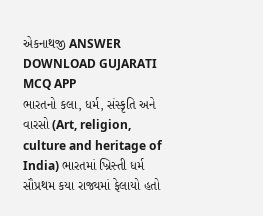એકનાથજી ANSWER DOWNLOAD GUJARATI MCQ APP
ભારતનો કલા, ધર્મ, સંસ્કૃતિ અને વારસો (Art, religion, culture and heritage of India) ભારતમાં ખ્રિસ્તી ધર્મ સૌપ્રથમ કયા રાજ્યમાં ફેલાયો હતો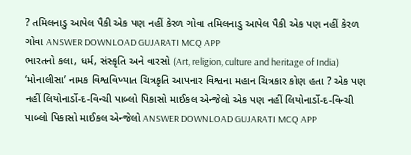? તમિલનાડુ આપેલ પૈકી એક પણ નહીં કેરળ ગોવા તમિલનાડુ આપેલ પૈકી એક પણ નહીં કેરળ ગોવા ANSWER DOWNLOAD GUJARATI MCQ APP
ભારતનો કલા, ધર્મ, સંસ્કૃતિ અને વારસો (Art, religion, culture and heritage of India) ‘મોનાલીસા’ નામક વિશ્વવિખ્યાત ચિત્રકૃતિ આપનાર વિશ્વના મહાન ચિત્રકાર કોણ હતા ? એક પણ નહીં લિયોનાર્ડો-દ-વિન્ચી પાબ્લો પિકાસો માઈકલ એન્જેલો એક પણ નહીં લિયોનાર્ડો-દ-વિન્ચી પાબ્લો પિકાસો માઈકલ એન્જેલો ANSWER DOWNLOAD GUJARATI MCQ APP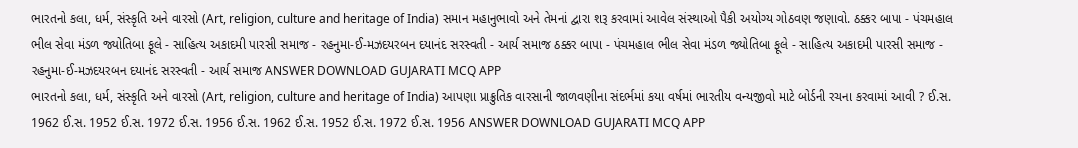ભારતનો કલા, ધર્મ, સંસ્કૃતિ અને વારસો (Art, religion, culture and heritage of India) સમાન મહાનુભાવો અને તેમનાં દ્વારા શરૂ કરવામાં આવેલ સંસ્થાઓ પૈકી અયોગ્ય ગોઠવણ જણાવો. ઠક્કર બાપા - પંચમહાલ ભીલ સેવા મંડળ જ્યોતિબા ફૂલે - સાહિત્ય અકાદમી પારસી સમાજ - રહનુમા-ઈ-મઝદયરબન દયાનંદ સરસ્વતી - આર્ય સમાજ ઠક્કર બાપા - પંચમહાલ ભીલ સેવા મંડળ જ્યોતિબા ફૂલે - સાહિત્ય અકાદમી પારસી સમાજ - રહનુમા-ઈ-મઝદયરબન દયાનંદ સરસ્વતી - આર્ય સમાજ ANSWER DOWNLOAD GUJARATI MCQ APP
ભારતનો કલા, ધર્મ, સંસ્કૃતિ અને વારસો (Art, religion, culture and heritage of India) આપણા પ્રાક્રુતિક વારસાની જાળવણીના સંદર્ભમાં કયા વર્ષમાં ભારતીય વન્યજીવો માટે બોર્ડની રચના કરવામાં આવી ? ઈ.સ. 1962 ઈ.સ. 1952 ઈ.સ. 1972 ઈ.સ. 1956 ઈ.સ. 1962 ઈ.સ. 1952 ઈ.સ. 1972 ઈ.સ. 1956 ANSWER DOWNLOAD GUJARATI MCQ APP